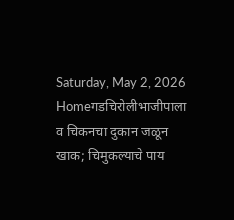Saturday, May 2, 2026
Homeगडचिरोलीभाजीपाला व चिकनचा दुकान जळून खाक; चिमुकल्याचे पाय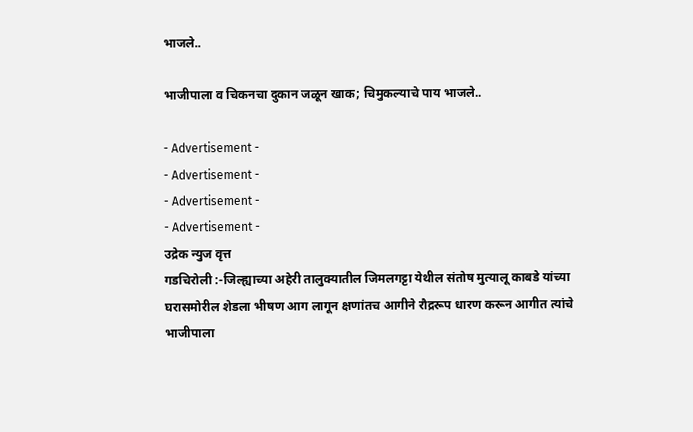भाजले..

भाजीपाला व चिकनचा दुकान जळून खाक; चिमुकल्याचे पाय भाजले..

- Advertisement -
- Advertisement -
- Advertisement -
- Advertisement -
उद्रेक न्युज वृत्त
गडचिरोली :-जिल्ह्याच्या अहेरी तालुक्यातील जिमलगट्टा येथील संतोष मुत्यालू काबडे यांच्या घरासमोरील शेडला भीषण आग लागून क्षणांतच आगीने रौद्ररूप धारण करून आगीत त्यांचे भाजीपाला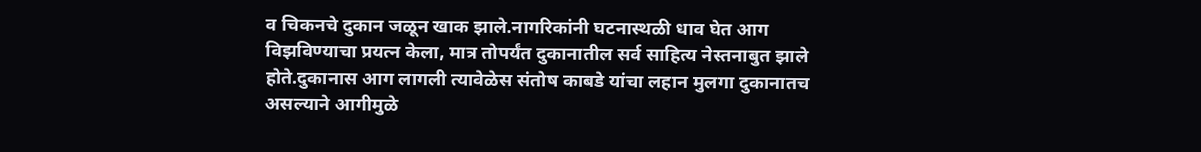व चिकनचे दुकान जळून खाक झाले.नागरिकांनी घटनास्थळी धाव घेत आग विझविण्याचा प्रयत्न केला, मात्र तोपर्यंत दुकानातील सर्व साहित्य नेस्तनाबुत झाले होते.दुकानास आग लागली त्यावेळेस संतोष काबडे यांचा लहान मुलगा दुकानातच असल्याने आगीमुळे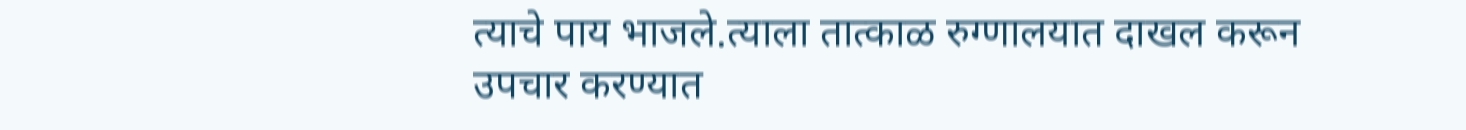त्याचे पाय भाजले.त्याला तात्काळ रुग्णालयात दाखल करून उपचार करण्यात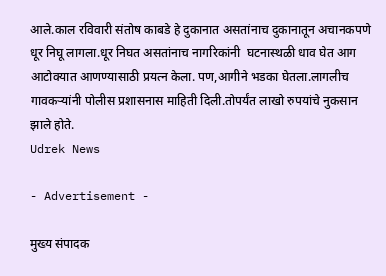आले.काल रविवारी संतोष काबडे हे दुकानात असतांनाच दुकानातून अचानकपणे धूर निघू लागला.धूर निघत असतांनाच नागरिकांनी  घटनास्थळी धाव घेत आग आटोक्यात आणण्यासाठी प्रयत्न केला. पण,आगीने भडका घेतला.लागलीच गावकऱ्यांनी पोलीस प्रशासनास माहिती दिली.तोपर्यंत लाखो रुपयांचे नुकसान झाले होते.
Udrek News

- Advertisement -

मुख्य संपादक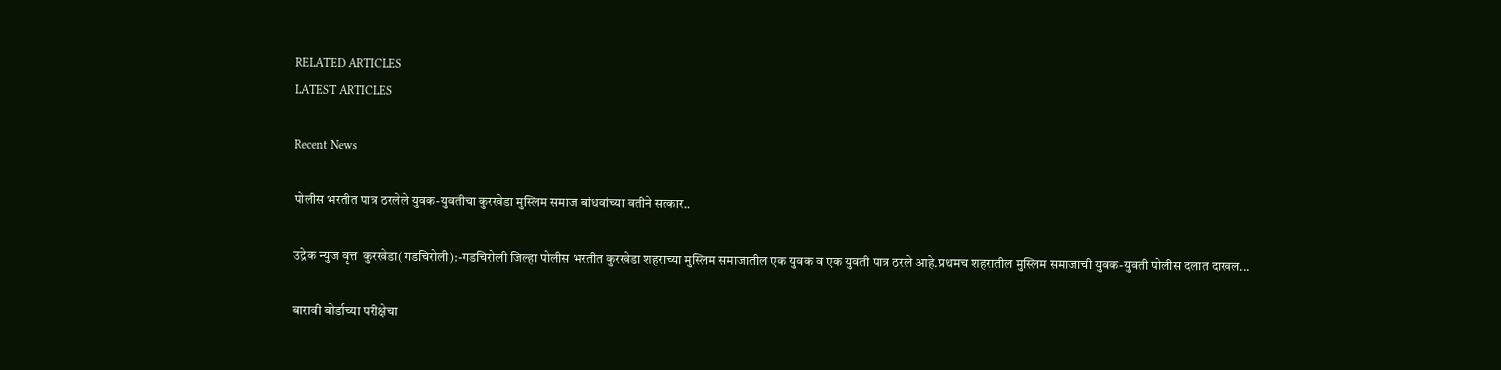RELATED ARTICLES
LATEST ARTICLES

Recent News

पोलीस भरतीत पात्र ठरलेले युवक-युवतीचा कुरखेडा मुस्लिम समाज बांधवांच्या वतीने सत्कार..

उद्रेक न्युज वृत्त  कुरखेडा(गडचिरोली):-गडचिरोली जिल्हा पोलीस भरतीत कुरखेडा शहराच्या मुस्लिम समाजातील एक युवक व एक युवती पात्र ठरले आहे.प्रथमच शहरातील मुस्लिम समाजाची युवक-युवती पोलीस दलात दाखल...

बारावी बोर्डाच्या परीक्षेचा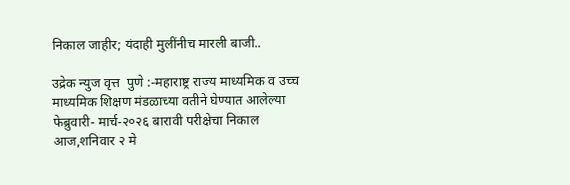निकाल जाहीर; यंदाही मुलींनीच मारली बाजी..

उद्रेक न्युज वृत्त  पुणे :-महाराष्ट्र राज्य माध्यमिक व उच्च माध्यमिक शिक्षण मंडळाच्या वतीने घेण्यात आलेल्या फेब्रुवारी- मार्च-२०२६ बारावी परीक्षेचा निकाल आज,शनिवार २ मे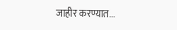जाहीर करण्यात...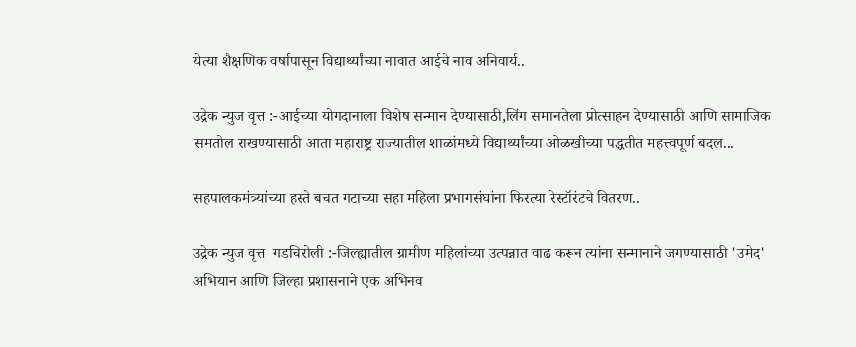येत्या शैक्षणिक वर्षापासून विद्यार्थ्यांच्या नावात आईचे नाव अनिवार्य..

उद्रेक न्युज वृत्त :-आईच्या योगदानाला विशेष सन्मान देण्यासाठी,लिंग समानतेला प्रोत्साहन देण्यासाठी आणि सामाजिक समतोल राखण्यासाठी आता महाराष्ट्र राज्यातील शाळांमध्ये विद्यार्थ्यांच्या ओळखीच्या पद्धतीत महत्त्वपूर्ण बदल...

सहपालकमंत्र्यांच्या हस्ते बचत गटाच्या सहा महिला प्रभागसंघांना फिरत्या रेस्टॉरंटचे वितरण..

उद्रेक न्युज वृत्त  गडचिरोली :-जिल्ह्यातील ग्रामीण महिलांच्या उत्पन्नात वाढ करून त्यांना सन्मानाने जगण्यासाठी 'उमेद' अभियान आणि जिल्हा प्रशासनाने एक अभिनव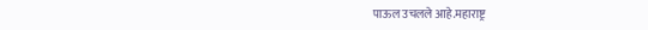पाऊल उचलले आहे.महाराष्ट्र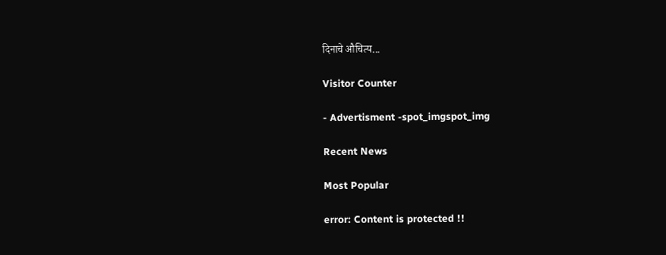दिनाचे औचित्य...

Visitor Counter

- Advertisment -spot_imgspot_img

Recent News

Most Popular

error: Content is protected !!